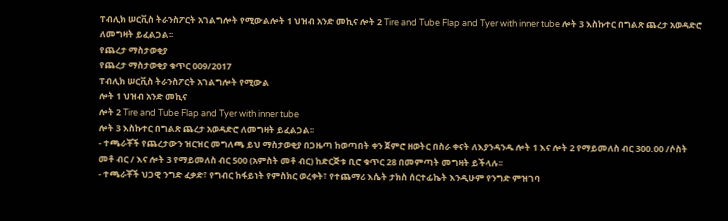ፐብሊክ ሠርቪስ ትራንስፖርት አገልግሎት የሚውልሎት 1 ህዝብ አንድ መኪና ሎት 2 Tire and Tube Flap and Tyer with inner tube ሎት 3 እስኩተር በግልጽ ጨረታ አወዳድሮ ለመግዛት ይፈልጋል፡፡
የጨረታ ማስታወቂያ
የጨረታ ማስታወቂያ ቁጥር 009/2017
ፐብሊክ ሠርቪስ ትራንስፖርት አገልግሎት የሚውል
ሎት 1 ህዝብ አንድ መኪና
ሎት 2 Tire and Tube Flap and Tyer with inner tube
ሎት 3 እስኩተር በግልጽ ጨረታ አወዳድሮ ለመግዛት ይፈልጋል፡፡
- ተጫራቾች የጨረታውን ዝርዝር መግለጫ ይህ ማስታወቂያ በጋዜጣ ከወጣበት ቀን ጀምሮ ዘወትር በስራ ቀናት ለእያንዳንዱ ሎት 1 እና ሎት 2 የማይመለስ ብር 300.00 /ሶስት መቶ ብር / እና ሎት 3 የማይመለስ ብር 500 (አምስት መቶ ብር) ከድርጅቱ ቢሮ ቁጥር 28 በመምጣት መግዛት ይችላሉ፡፡
- ተጫራቾች ህጋዊ ንግድ ፈቃድ፣ የግብር ከፋይነት የምስክር ወረቀት፣ የተጨማሪ እሴት ታክስ ሰርተፊኬት እንዲሁም የንግድ ምዝገባ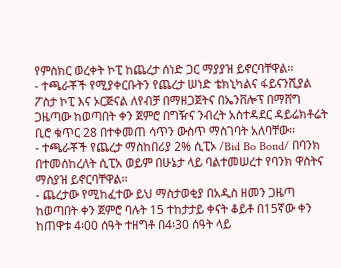የምስክር ወረቀት ኮፒ ከጨረታ ሰነድ ጋር ማያያዝ ይኖርባቸዋል፡፡
- ተጫራቾች የሚያቀርቡትን የጨረታ ሠነድ ቴክኒካልና ፋይናንሺያል ፖስታ ኮፒ እና ኦርጅናል ለየብቻ በማዘጋጀትና በኤንቨሎፕ በማሸግ ጋዜጣው ከወጣበት ቀን ጀምሮ በግዥና ንብረት አስተዳደር ዳይሬክቶሬት ቢሮ ቁጥር 28 በተቀመጠ ሳጥን ውስጥ ማስገባት አለባቸው፡፡
- ተጫራቾች የጨረታ ማስከበሪያ 2% ሲፒኦ /Bid Bo Bond/ በባንክ በተመሰከረለት ሲፒአ ወይም በሁኔታ ላይ ባልተመሠረተ የባንክ ዋስትና ማስያዝ ይኖርባቸዋል፡፡
- ጨረታው የሚከፈተው ይህ ማስታወቂያ በአዲስ ዘመን ጋዜጣ ከወጣበት ቀን ጀምሮ ባሉት 15 ተከታታይ ቀናት ቆይቶ በ15ኛው ቀን ከጠዋቱ 4፡00 ሰዓት ተዘግቶ በ4፡30 ሰዓት ላይ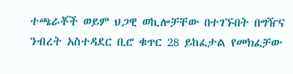ተጫራቾች ወይም ህጋዊ ወኪሎቻቸው በተገኙበት በግዥና ንብረት አስተዳደር ቢሮ ቁጥር 28 ይከፈታል የመክፈቻው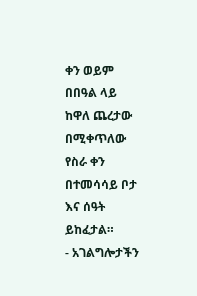ቀን ወይም በበዓል ላይ ከዋለ ጨረታው በሚቀጥለው የስራ ቀን በተመሳሳይ ቦታ እና ሰዓት ይከፈታል።
- አገልግሎታችን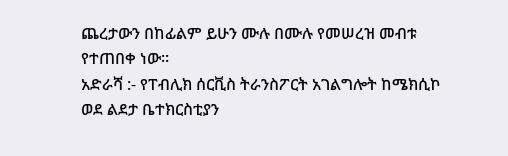ጨረታውን በከፊልም ይሁን ሙሉ በሙሉ የመሠረዝ መብቱ የተጠበቀ ነው።
አድራሻ :- የፐብሊክ ሰርቪስ ትራንስፖርት አገልግሎት ከሜክሲኮ ወደ ልደታ ቤተክርስቲያን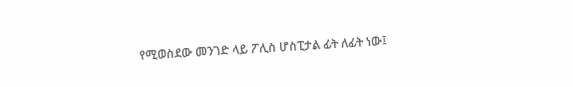የሚወስደው መንገድ ላይ ፖሊስ ሆስፒታል ፊት ለፊት ነው፤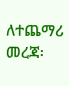ለተጨማሪ መረጃ፡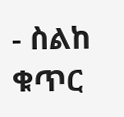- ስልከ ቁጥር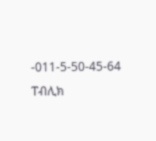-011-5-50-45-64
ፐብሊክ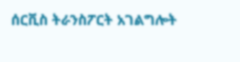ሰርቪስ ትራንስፖርት አገልግሎት